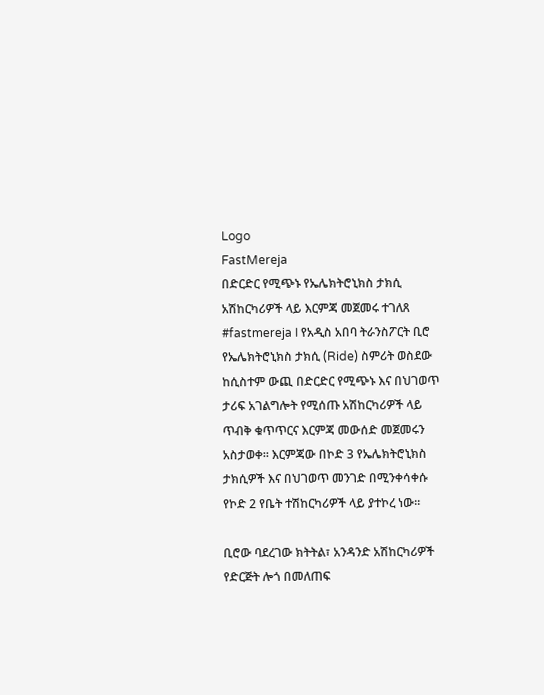Logo
FastMereja
በድርድር የሚጭኑ የኤሌክትሮኒክስ ታክሲ አሽከርካሪዎች ላይ እርምጃ መጀመሩ ተገለጸ
#fastmereja I የአዲስ አበባ ትራንስፖርት ቢሮ የኤሌክትሮኒክስ ታክሲ (Ride) ስምሪት ወስደው ከሲስተም ውጪ በድርድር የሚጭኑ እና በህገወጥ ታሪፍ አገልግሎት የሚሰጡ አሽከርካሪዎች ላይ ጥብቅ ቁጥጥርና እርምጃ መውሰድ መጀመሩን አስታወቀ። እርምጃው በኮድ 3 የኤሌክትሮኒክስ ታክሲዎች እና በህገወጥ መንገድ በሚንቀሳቀሱ የኮድ 2 የቤት ተሽከርካሪዎች ላይ ያተኮረ ነው።

ቢሮው ባደረገው ክትትል፣ አንዳንድ አሽከርካሪዎች የድርጅት ሎጎ በመለጠፍ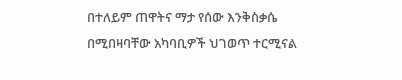በተለይም ጠዋትና ማታ የሰው እንቅስቃሴ በሚበዛባቸው አካባቢዎች ህገወጥ ተርሚናል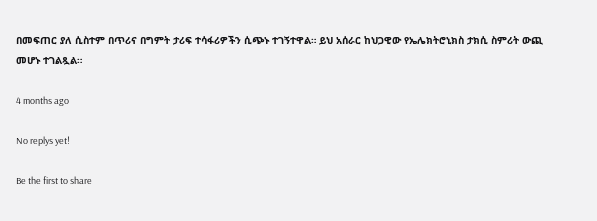በመፍጠር ያለ ሲስተም በጥሪና በግምት ታሪፍ ተሳፋሪዎችን ሲጭኑ ተገኝተዋል። ይህ አሰራር ከህጋዊው የኤሌክትሮኒክስ ታክሲ ስምሪት ውጪ መሆኑ ተገልጿል።

4 months ago

No replys yet!

Be the first to share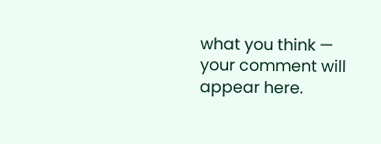what you think — your comment will appear here.